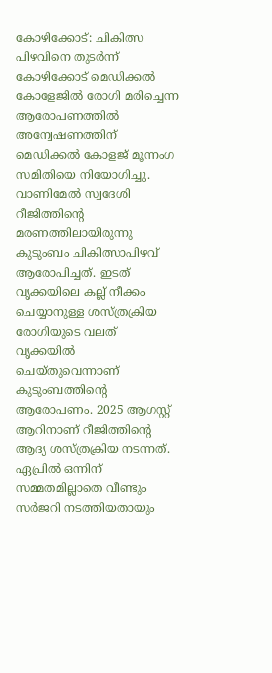കോഴിക്കോട്: ചികിത്സ പിഴവിനെ തുടര്‍ന്ന് കോഴിക്കോട് മെഡിക്കല്‍ കോളേജില്‍ രോഗി മരിച്ചെന്ന ആരോപണത്തില്‍ അന്വേഷണത്തിന് മെഡിക്കല്‍ കോളജ് മൂന്നംഗ സമിതിയെ നിയോഗിച്ചു. വാണിമേല്‍ സ്വദേശി റീജിത്തിന്റെ മരണത്തിലായിരുന്നു കുടുംബം ചികിത്സാപിഴവ് ആരോപിച്ചത്. ഇടത് വൃക്കയിലെ കല്ല് നീക്കം ചെയ്യാനുള്ള ശസ്ത്രക്രിയ രോഗിയുടെ വലത് വൃക്കയില്‍ ചെയ്തുവെന്നാണ് കുടുംബത്തിന്റെ ആരോപണം. 2025 ആഗസ്റ്റ് ആറിനാണ് റീജിത്തിന്റെ ആദ്യ ശസ്ത്രക്രിയ നടന്നത്. ഏപ്രില്‍ ഒന്നിന് സമ്മതമില്ലാതെ വീണ്ടും സര്‍ജറി നടത്തിയതായും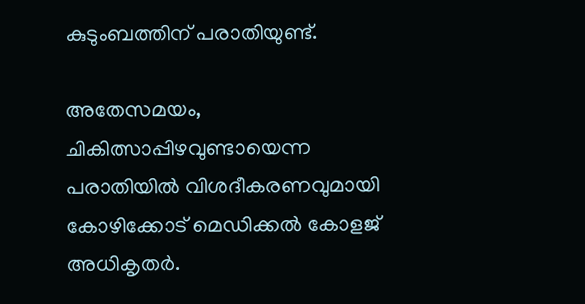കുടുംബത്തിന് പരാതിയുണ്ട്.

അതേസമയം, ചികിത്സാപ്പിഴവുണ്ടായെന്ന പരാതിയില്‍ വിശദീകരണവുമായി കോഴിക്കോട് മെഡിക്കല്‍ കോളജ് അധികൃതര്‍.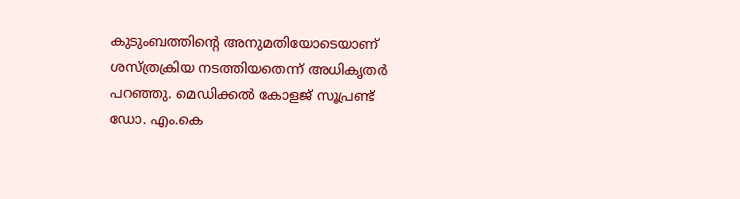കുടുംബത്തിന്റെ അനുമതിയോടെയാണ് ശസ്ത്രക്രിയ നടത്തിയതെന്ന് അധികൃതര്‍ പറഞ്ഞു. മെഡിക്കല്‍ കോളജ് സൂപ്രണ്ട് ഡോ. എം.കെ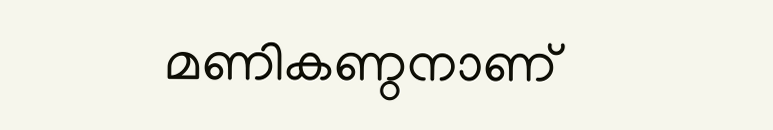മണികണ്ഠനാണ്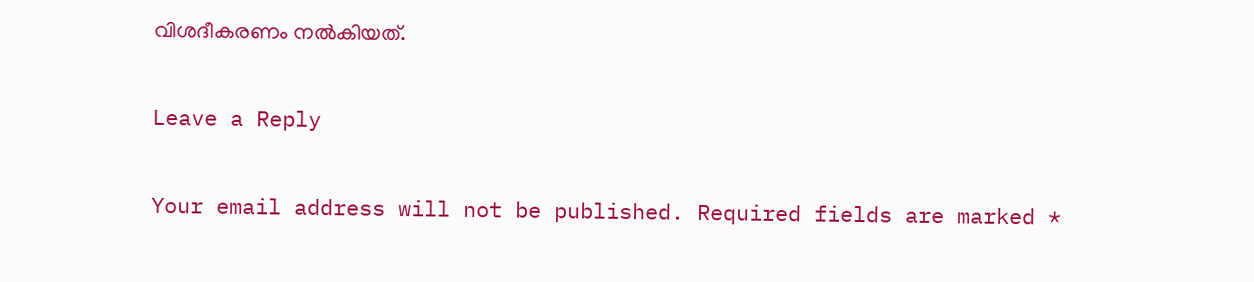വിശദീകരണം നല്‍കിയത്.

Leave a Reply

Your email address will not be published. Required fields are marked *